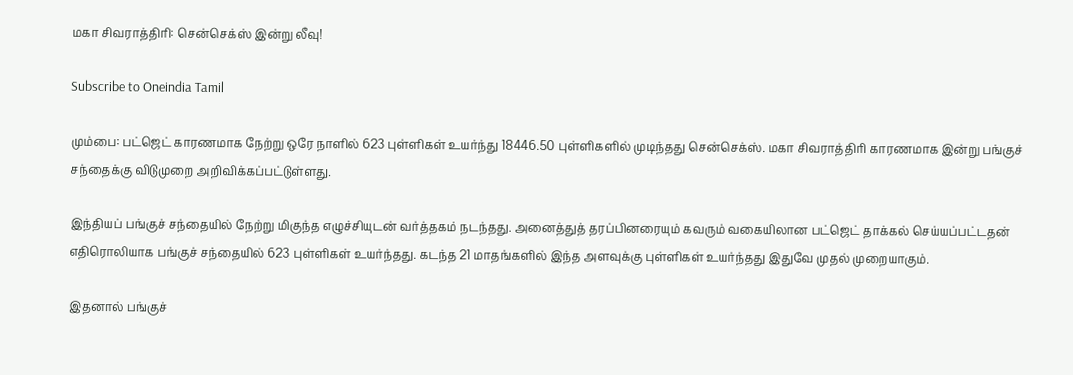மகா சிவராத்திரி: சென்செக்ஸ் இன்று லீவு!

Subscribe to Oneindia Tamil

மும்பை: பட்ஜெட் காரணமாக நேற்று ஒரே நாளில் 623 புள்ளிகள் உயர்ந்து 18446.50 புள்ளிகளில் முடிந்தது சென்செக்ஸ். மகா சிவராத்திரி காரணமாக இன்று பங்குச் சந்தைக்கு விடுமுறை அறிவிக்கப்பட்டுள்ளது.

இந்தியப் பங்குச் சந்தையில் நேற்று மிகுந்த எழுச்சியுடன் வர்த்தகம் நடந்தது. அனைத்துத் தரப்பினரையும் கவரும் வகையிலான பட்ஜெட் தாக்கல் செய்யப்பட்டதன் எதிரொலியாக பங்குச் சந்தையில் 623 புள்ளிகள் உயர்ந்தது. கடந்த 21 மாதங்களில் இந்த அளவுக்கு புள்ளிகள் உயர்ந்தது இதுவே முதல் முறையாகும்.

இதனால் பங்குச்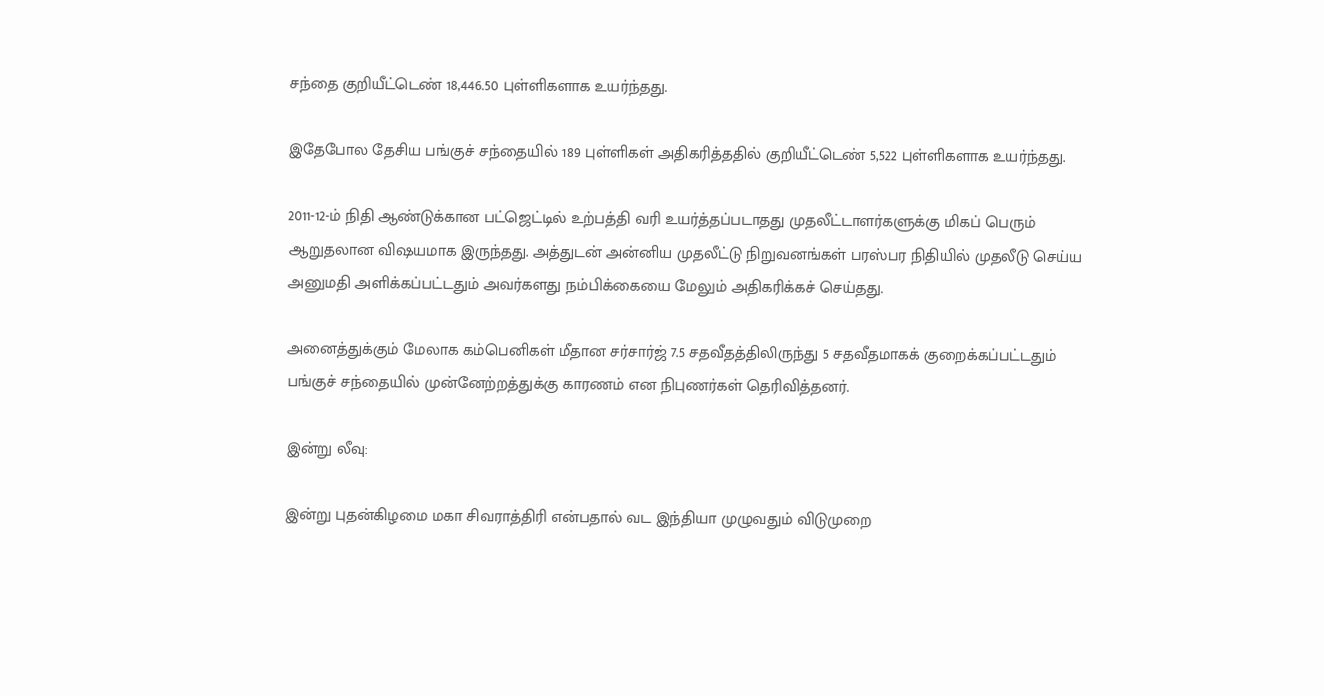சந்தை குறியீட்டெண் 18,446.50 புள்ளிகளாக உயர்ந்தது.

இதேபோல தேசிய பங்குச் சந்தையில் 189 புள்ளிகள் அதிகரித்ததில் குறியீட்டெண் 5,522 புள்ளிகளாக உயர்ந்தது.

2011-12-ம் நிதி ஆண்டுக்கான பட்ஜெட்டில் உற்பத்தி வரி உயர்த்தப்படாதது முதலீட்டாளர்களுக்கு மிகப் பெரும் ஆறுதலான விஷயமாக இருந்தது. அத்துடன் அன்னிய முதலீட்டு நிறுவனங்கள் பரஸ்பர நிதியில் முதலீடு செய்ய அனுமதி அளிக்கப்பட்டதும் அவர்களது நம்பிக்கையை மேலும் அதிகரிக்கச் செய்தது.

அனைத்துக்கும் மேலாக கம்பெனிகள் மீதான சர்சார்ஜ் 7.5 சதவீதத்திலிருந்து 5 சதவீதமாகக் குறைக்கப்பட்டதும் பங்குச் சந்தையில் முன்னேற்றத்துக்கு காரணம் என நிபுணர்கள் தெரிவித்தனர்.

இன்று லீவு:

இன்று புதன்கிழமை மகா சிவராத்திரி என்பதால் வட இந்தியா முழுவதும் விடுமுறை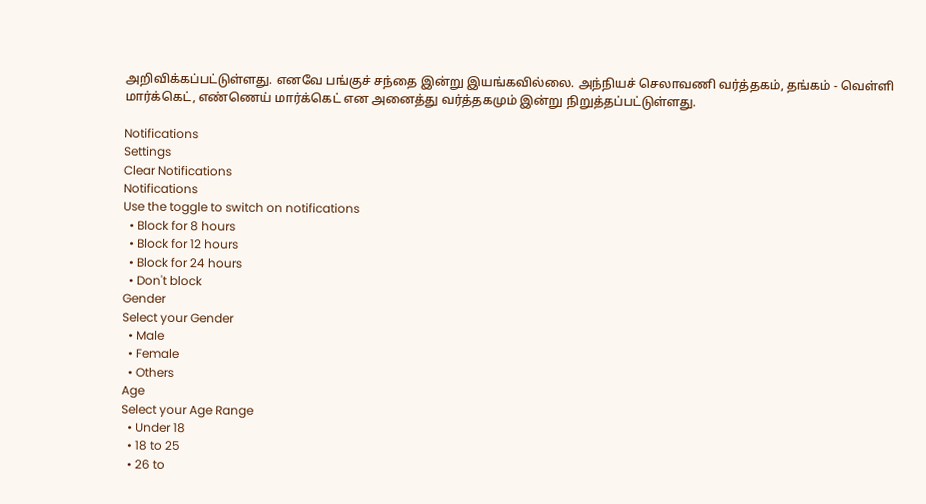அறிவிக்கப்பட்டுள்ளது. எனவே பங்குச் சந்தை இன்று இயங்கவில்லை. அந்நியச் செலாவணி வர்த்தகம், தங்கம் - வெள்ளி மார்க்கெட், எண்ணெய் மார்க்கெட் என அனைத்து வர்த்தகமும் இன்று நிறுத்தப்பட்டுள்ளது.

Notifications
Settings
Clear Notifications
Notifications
Use the toggle to switch on notifications
  • Block for 8 hours
  • Block for 12 hours
  • Block for 24 hours
  • Don't block
Gender
Select your Gender
  • Male
  • Female
  • Others
Age
Select your Age Range
  • Under 18
  • 18 to 25
  • 26 to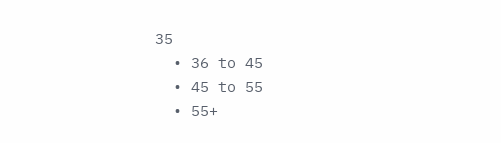35
  • 36 to 45
  • 45 to 55
  • 55+